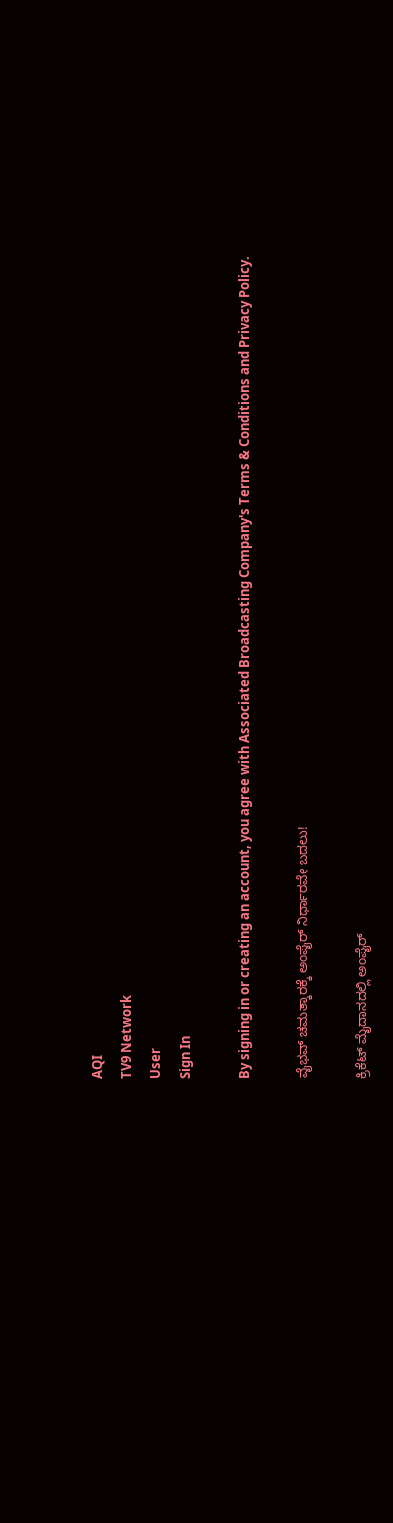AQI
TV9 Network
User
Sign In

By signing in or creating an account, you agree with Associated Broadcasting Company's Terms & Conditions and Privacy Policy.

ವೈಭವ್ ಚಮತ್ಕಾರಕ್ಕೆ ಅಂಪೈರ್ ನಿರ್ಧಾರವೇ ಬದಲು!

ಕ್ರಿಕೆಟ್ ಮೈದಾನದಲ್ಲಿ ಅಂಪೈರ್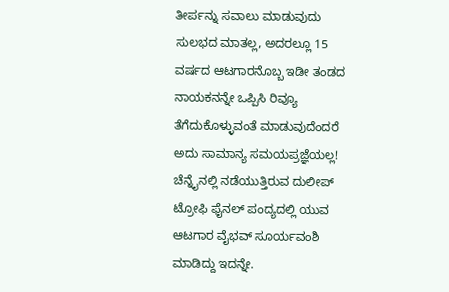ತೀರ್ಪನ್ನು ಸವಾಲು ಮಾಡುವುದು ಸುಲಭದ ಮಾತಲ್ಲ, ಅದರಲ್ಲೂ 15 ವರ್ಷದ ಆಟಗಾರನೊಬ್ಬ ಇಡೀ ತಂಡದ ನಾಯಕನನ್ನೇ ಒಪ್ಪಿಸಿ ರಿವ್ಯೂ ತೆಗೆದುಕೊಳ್ಳುವಂತೆ ಮಾಡುವುದೆಂದರೆ ಅದು ಸಾಮಾನ್ಯ ಸಮಯಪ್ರಜ್ಞೆಯಲ್ಲ! ಚೆನ್ನೈನಲ್ಲಿ ನಡೆಯುತ್ತಿರುವ ದುಲೀಪ್ ಟ್ರೋಫಿ ಫೈನಲ್ ಪಂದ್ಯದಲ್ಲಿ ಯುವ ಆಟಗಾರ ವೈಭವ್ ಸೂರ್ಯವಂಶಿ ಮಾಡಿದ್ದು ಇದನ್ನೇ.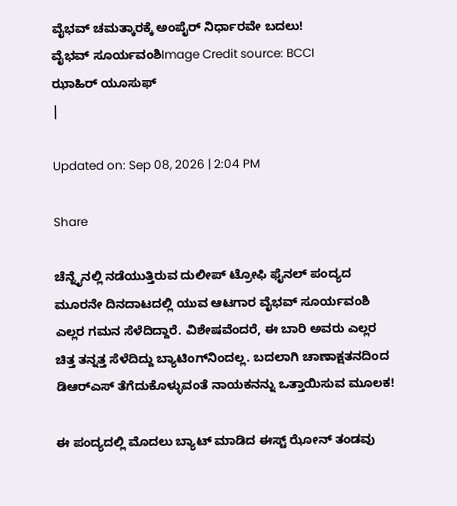ವೈಭವ್ ಚಮತ್ಕಾರಕ್ಕೆ ಅಂಪೈರ್ ನಿರ್ಧಾರವೇ ಬದಲು!
ವೈಭವ್ ಸೂರ್ಯವಂಶಿImage Credit source: BCCI
ಝಾಹಿರ್ ಯೂಸುಫ್
|

Updated on: Sep 08, 2026 | 2:04 PM

Share

ಚೆನ್ನೈನಲ್ಲಿ ನಡೆಯುತ್ತಿರುವ ದುಲೀಪ್ ಟ್ರೋಫಿ ಫೈನಲ್ ಪಂದ್ಯದ ಮೂರನೇ ದಿನದಾಟದಲ್ಲಿ ಯುವ ಆಟಗಾರ ವೈಭವ್ ಸೂರ್ಯವಂಶಿ ಎಲ್ಲರ ಗಮನ ಸೆಳೆದಿದ್ದಾರೆ. ವಿಶೇಷವೆಂದರೆ, ಈ ಬಾರಿ ಅವರು ಎಲ್ಲರ ಚಿತ್ತ ತನ್ನತ್ತ ಸೆಳೆದಿದ್ದು ಬ್ಯಾಟಿಂಗ್‌ನಿಂದಲ್ಲ. ಬದಲಾಗಿ ಚಾಣಾಕ್ಷತನದಿಂದ ಡಿಆರ್‌ಎಸ್ ತೆಗೆದುಕೊಳ್ಳುವಂತೆ ನಾಯಕನನ್ನು ಒತ್ತಾಯಿಸುವ ಮೂಲಕ!

ಈ ಪಂದ್ಯದಲ್ಲಿ ಮೊದಲು ಬ್ಯಾಟ್ ಮಾಡಿದ ಈಸ್ಟ್ ಝೋನ್ ತಂಡವು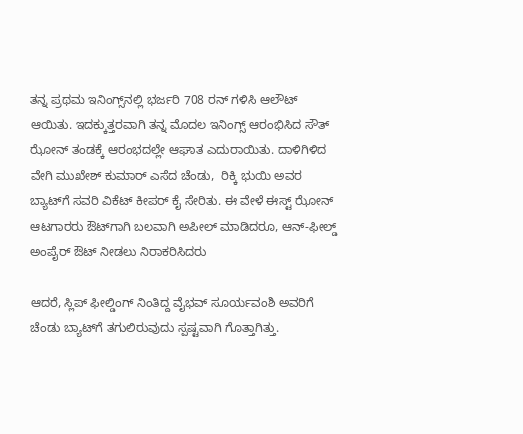ತನ್ನ ಪ್ರಥಮ ಇನಿಂಗ್ಸ್‌ನಲ್ಲಿ ಭರ್ಜರಿ 708 ರನ್‌ ಗಳಿಸಿ ಆಲೌಟ್ ಆಯಿತು. ಇದಕ್ಕುತ್ತರವಾಗಿ ತನ್ನ ಮೊದಲ ಇನಿಂಗ್ಸ್ ಆರಂಭಿಸಿದ ಸೌತ್ ಝೋನ್ ತಂಡಕ್ಕೆ ಆರಂಭದಲ್ಲೇ ಆಘಾತ ಎದುರಾಯಿತು. ದಾಳಿಗಿಳಿದ ವೇಗಿ ಮುಖೇಶ್ ಕುಮಾರ್ ಎಸೆದ ಚೆಂಡು,  ರಿಕ್ಕಿ ಭುಯಿ ಅವರ ಬ್ಯಾಟ್‌ಗೆ ಸವರಿ ವಿಕೆಟ್ ಕೀಪರ್ ಕೈ ಸೇರಿತು. ಈ ವೇಳೆ ಈಸ್ಟ್ ಝೋನ್ ಆಟಗಾರರು ಔಟ್‌ಗಾಗಿ ಬಲವಾಗಿ ಅಪೀಲ್ ಮಾಡಿದರೂ, ಆನ್-ಫೀಲ್ಡ್ ಅಂಪೈರ್ ಔಟ್ ನೀಡಲು ನಿರಾಕರಿಸಿದರು

ಆದರೆ, ಸ್ಲಿಪ್ ಫೀಲ್ಡಿಂಗ್ ನಿಂತಿದ್ದ ವೈಭವ್ ಸೂರ್ಯವಂಶಿ ಅವರಿಗೆ ಚೆಂಡು ಬ್ಯಾಟ್‌ಗೆ ತಗುಲಿರುವುದು ಸ್ಪಷ್ಟವಾಗಿ ಗೊತ್ತಾಗಿತ್ತು.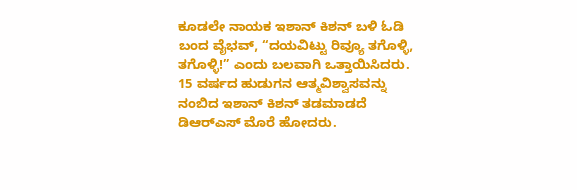ಕೂಡಲೇ ನಾಯಕ ಇಶಾನ್ ಕಿಶನ್ ಬಳಿ ಓಡಿ ಬಂದ ವೈಭವ್, “ದಯವಿಟ್ಟು ರಿವ್ಯೂ ತಗೊಳ್ಳಿ, ತಗೊಳ್ಳಿ!” ಎಂದು ಬಲವಾಗಿ ಒತ್ತಾಯಿಸಿದರು. 15 ವರ್ಷದ ಹುಡುಗನ ಆತ್ಮವಿಶ್ವಾಸವನ್ನು ನಂಬಿದ ಇಶಾನ್ ಕಿಶನ್ ತಡಮಾಡದೆ ಡಿಆರ್‌ಎಸ್ ಮೊರೆ ಹೋದರು.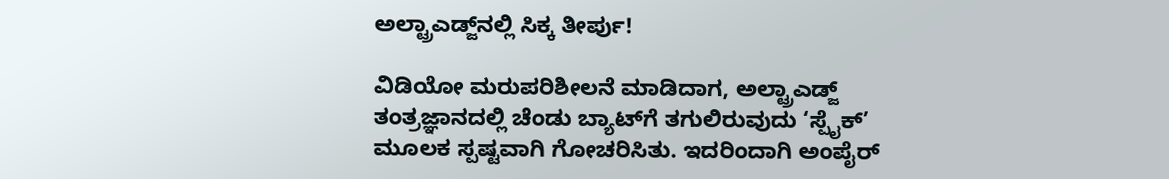ಅಲ್ಟ್ರಾಎಡ್ಜ್‌ನಲ್ಲಿ ಸಿಕ್ಕ ತೀರ್ಪು!

ವಿಡಿಯೋ ಮರುಪರಿಶೀಲನೆ ಮಾಡಿದಾಗ, ಅಲ್ಟ್ರಾಎಡ್ಜ್ ತಂತ್ರಜ್ಞಾನದಲ್ಲಿ ಚೆಂಡು ಬ್ಯಾಟ್‌ಗೆ ತಗುಲಿರುವುದು ‘ಸ್ಪೈಕ್’ ಮೂಲಕ ಸ್ಪಷ್ಟವಾಗಿ ಗೋಚರಿಸಿತು. ಇದರಿಂದಾಗಿ ಅಂಪೈರ್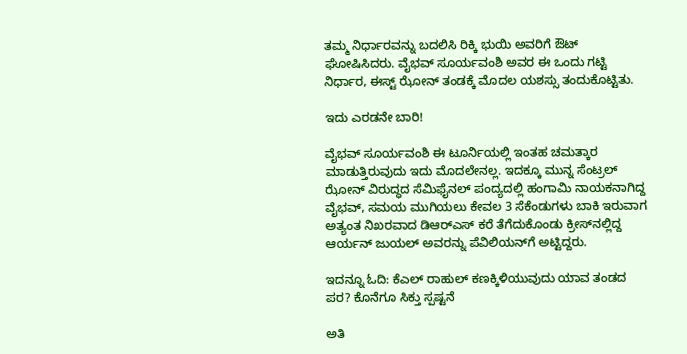ತಮ್ಮ ನಿರ್ಧಾರವನ್ನು ಬದಲಿಸಿ ರಿಕ್ಕಿ ಭುಯಿ ಅವರಿಗೆ ಔಟ್ ಘೋಷಿಸಿದರು. ವೈಭವ್ ಸೂರ್ಯವಂಶಿ ಅವರ ಈ ಒಂದು ಗಟ್ಟಿ ನಿರ್ಧಾರ, ಈಸ್ಟ್ ಝೋನ್ ತಂಡಕ್ಕೆ ಮೊದಲ ಯಶಸ್ಸು ತಂದುಕೊಟ್ಟಿತು.

ಇದು ಎರಡನೇ ಬಾರಿ!

ವೈಭವ್ ಸೂರ್ಯವಂಶಿ ಈ ಟೂರ್ನಿಯಲ್ಲಿ ಇಂತಹ ಚಮತ್ಕಾರ ಮಾಡುತ್ತಿರುವುದು ಇದು ಮೊದಲೇನಲ್ಲ. ಇದಕ್ಕೂ ಮುನ್ನ ಸೆಂಟ್ರಲ್ ಝೋನ್ ವಿರುದ್ಧದ ಸೆಮಿಫೈನಲ್ ಪಂದ್ಯದಲ್ಲಿ ಹಂಗಾಮಿ ನಾಯಕನಾಗಿದ್ದ ವೈಭವ್, ಸಮಯ ಮುಗಿಯಲು ಕೇವಲ 3 ಸೆಕೆಂಡುಗಳು ಬಾಕಿ ಇರುವಾಗ ಅತ್ಯಂತ ನಿಖರವಾದ ಡಿಆರ್‌ಎಸ್ ಕರೆ ತೆಗೆದುಕೊಂಡು ಕ್ರೀಸ್‌ನಲ್ಲಿದ್ದ ಆರ್ಯನ್ ಜುಯಲ್ ಅವರನ್ನು ಪೆವಿಲಿಯನ್‌ಗೆ ಅಟ್ಟಿದ್ದರು.

ಇದನ್ನೂ ಓದಿ: ಕೆಎಲ್ ರಾಹುಲ್ ಕಣಕ್ಕಿಳಿಯುವುದು ಯಾವ ತಂಡದ ಪರ? ಕೊನೆಗೂ ಸಿಕ್ತು ಸ್ಪಷ್ಟನೆ

ಅತಿ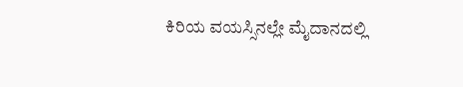ಕಿರಿಯ ವಯಸ್ಸಿನಲ್ಲೇ ಮೈದಾನದಲ್ಲಿ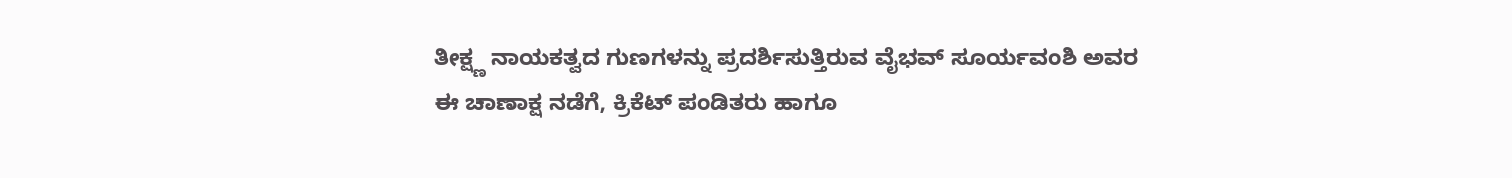ತೀಕ್ಷ್ಣ ನಾಯಕತ್ವದ ಗುಣಗಳನ್ನು ಪ್ರದರ್ಶಿಸುತ್ತಿರುವ ವೈಭವ್ ಸೂರ್ಯವಂಶಿ ಅವರ ಈ ಚಾಣಾಕ್ಷ ನಡೆಗೆ, ಕ್ರಿಕೆಟ್ ಪಂಡಿತರು ಹಾಗೂ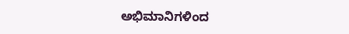ಅಭಿಮಾನಿಗಳಿಂದ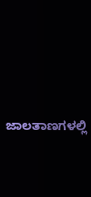ಜಾಲತಾಣಗಳಲ್ಲಿ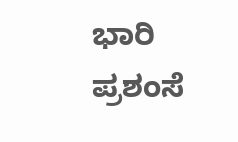ಭಾರಿ ಪ್ರಶಂಸೆ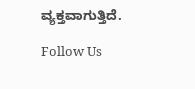ವ್ಯಕ್ತವಾಗುತ್ತಿದೆ.

Follow Us